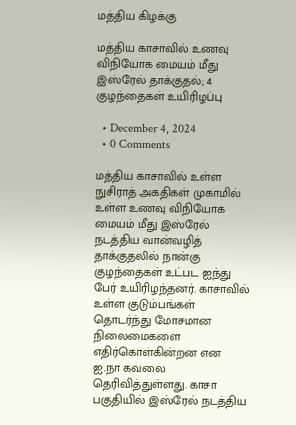மத்திய கிழக்கு

மத்திய காசாவில் உணவு விநியோக மையம் மீது இஸ்ரேல் தாக்குதல்; 4 குழந்தைகள் உயிரிழப்பு

  • December 4, 2024
  • 0 Comments

மத்திய காசாவில் உள்ள நுசிராத் அகதிகள் முகாமில் உள்ள உணவு விநியோக மையம் மீது இஸ்ரேல் நடத்திய வான்வழித் தாக்குதலில் நான்கு குழந்தைகள் உட்பட ஐந்து பேர் உயிரிழந்தனர். காசாவில் உள்ள குடும்பங்கள் தொடர்ந்து மோசமான நிலைமைகளை எதிர்கொள்கின்றன என ஐ.நா கவலை தெரிவித்துள்ளது. காசா பகுதியில் இஸ்ரேல் நடத்திய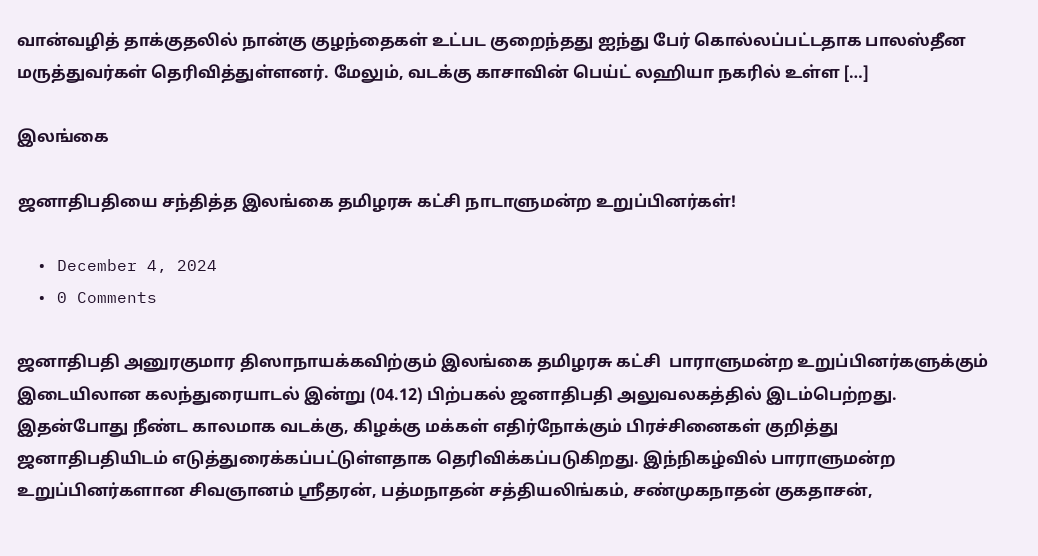வான்வழித் தாக்குதலில் நான்கு குழந்தைகள் உட்பட குறைந்தது ஐந்து பேர் கொல்லப்பட்டதாக பாலஸ்தீன மருத்துவர்கள் தெரிவித்துள்ளனர். மேலும், வடக்கு காசாவின் பெய்ட் லஹியா நகரில் உள்ள […]

இலங்கை

ஜனாதிபதியை சந்தித்த இலங்கை தமிழரசு கட்சி நாடாளுமன்ற உறுப்பினர்கள்!

  • December 4, 2024
  • 0 Comments

ஜனாதிபதி அனுரகுமார திஸாநாயக்கவிற்கும் இலங்கை தமிழரசு கட்சி  பாராளுமன்ற உறுப்பினர்களுக்கும் இடையிலான கலந்துரையாடல் இன்று (04.12) பிற்பகல் ஜனாதிபதி அலுவலகத்தில் இடம்பெற்றது. இதன்போது நீண்ட காலமாக வடக்கு, கிழக்கு மக்கள் எதிர்நோக்கும் பிரச்சினைகள் குறித்து  ஜனாதிபதியிடம் எடுத்துரைக்கப்பட்டுள்ளதாக தெரிவிக்கப்படுகிறது. இந்நிகழ்வில் பாராளுமன்ற உறுப்பினர்களான சிவஞானம் ஸ்ரீதரன், பத்மநாதன் சத்தியலிங்கம், சண்முகநாதன் குகதாசன்,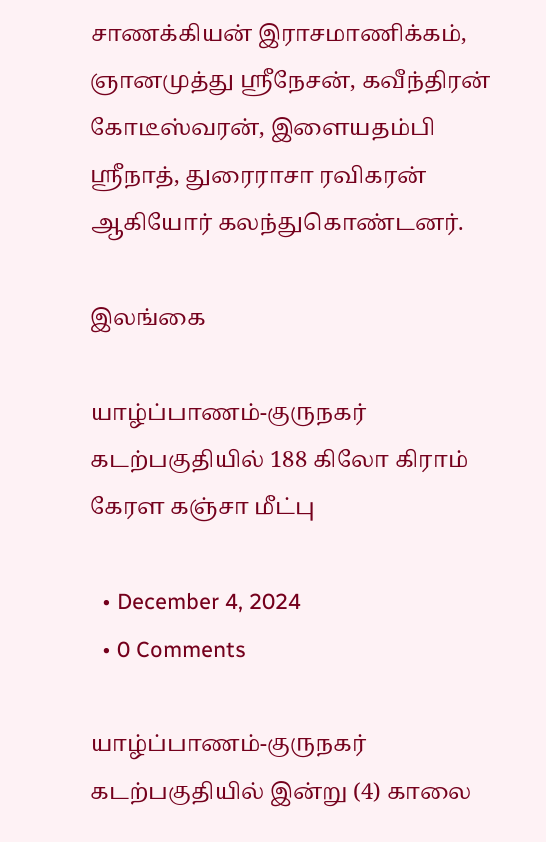சாணக்கியன் இராசமாணிக்கம், ஞானமுத்து ஸ்ரீநேசன், கவீந்திரன் கோடீஸ்வரன், இளையதம்பி ஸ்ரீநாத், துரைராசா ரவிகரன் ஆகியோர் கலந்துகொண்டனர்.

இலங்கை

யாழ்ப்பாணம்-குருநகர் கடற்பகுதியில் 188 கிலோ கிராம் கேரள கஞ்சா மீட்பு

  • December 4, 2024
  • 0 Comments

யாழ்ப்பாணம்-குருநகர் கடற்பகுதியில் இன்று (4) காலை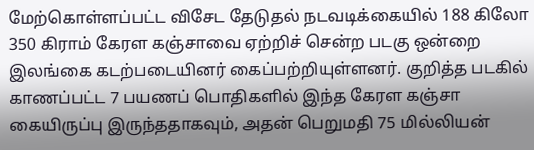மேற்கொள்ளப்பட்ட விசேட தேடுதல் நடவடிக்கையில் 188 கிலோ 350 கிராம் கேரள கஞ்சாவை ஏற்றிச் சென்ற படகு ஒன்றை இலங்கை கடற்படையினர் கைப்பற்றியுள்ளனர். குறித்த படகில் காணப்பட்ட 7 பயணப் பொதிகளில் இந்த கேரள கஞ்சா கையிருப்பு இருந்ததாகவும், அதன் பெறுமதி 75 மில்லியன்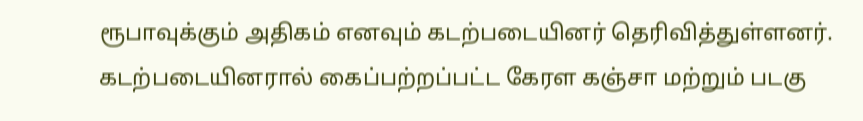ரூபாவுக்கும் அதிகம் எனவும் கடற்படையினர் தெரிவித்துள்ளனர். கடற்படையினரால் கைப்பற்றப்பட்ட கேரள கஞ்சா மற்றும் படகு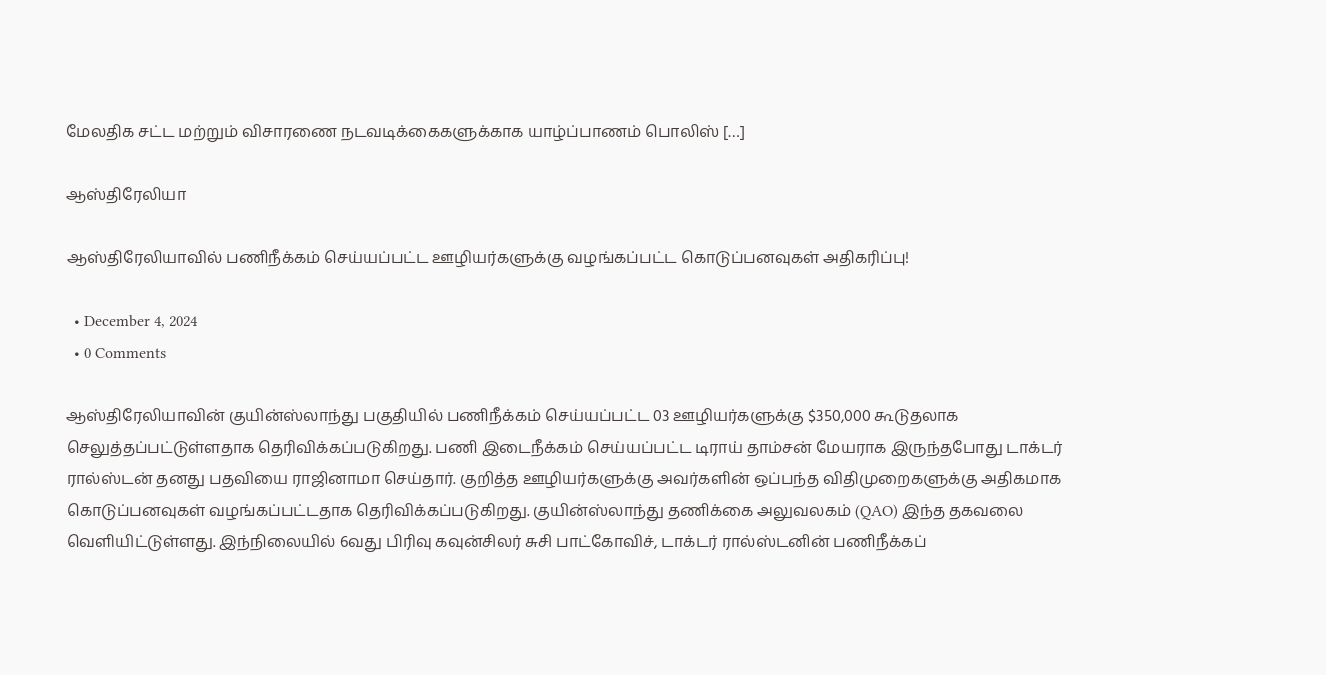மேலதிக சட்ட மற்றும் விசாரணை நடவடிக்கைகளுக்காக யாழ்ப்பாணம் பொலிஸ் […]

ஆஸ்திரேலியா

ஆஸ்திரேலியாவில் பணிநீக்கம் செய்யப்பட்ட ஊழியர்களுக்கு வழங்கப்பட்ட கொடுப்பனவுகள் அதிகரிப்பு!

  • December 4, 2024
  • 0 Comments

ஆஸ்திரேலியாவின் குயின்ஸ்லாந்து பகுதியில் பணிநீக்கம் செய்யப்பட்ட 03 ஊழியர்களுக்கு $350,000 கூடுதலாக செலுத்தப்பட்டுள்ளதாக தெரிவிக்கப்படுகிறது. பணி இடைநீக்கம் செய்யப்பட்ட டிராய் தாம்சன் மேயராக இருந்தபோது டாக்டர் ரால்ஸ்டன் தனது பதவியை ராஜினாமா செய்தார். குறித்த ஊழியர்களுக்கு அவர்களின் ஒப்பந்த விதிமுறைகளுக்கு அதிகமாக கொடுப்பனவுகள் வழங்கப்பட்டதாக தெரிவிக்கப்படுகிறது. குயின்ஸ்லாந்து தணிக்கை அலுவலகம் (QAO) இந்த தகவலை வெளியிட்டுள்ளது. இந்நிலையில் 6வது பிரிவு கவுன்சிலர் சுசி பாட்கோவிச், டாக்டர் ரால்ஸ்டனின் பணிநீக்கப்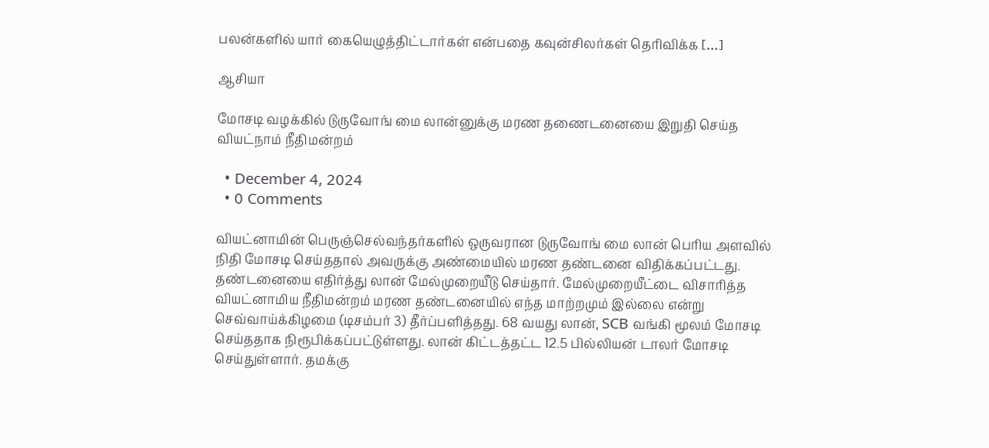பலன்களில் யார் கையெழுத்திட்டார்கள் என்பதை கவுன்சிலர்கள் தெரிவிக்க […]

ஆசியா

மோசடி வழக்கில் டுருவோங் மை லான்னுக்கு மரண தணைடனையை இறுதி செய்த வியட்நாம் நீதிமன்றம்

  • December 4, 2024
  • 0 Comments

வியட்னாமின் பெருஞ்செல்வந்தர்களில் ஒருவரான டுருவோங் மை லான் பெரிய அளவில் நிதி மோசடி செய்ததால் அவருக்கு அண்மையில் மரண தண்டனை விதிக்கப்பட்டது. தண்டனையை எதிர்த்து லான் மேல்முறையீடு செய்தார். மேல்முறையீட்டை விசாரித்த வியட்னாமிய நீதிமன்றம் மரண தண்டனையில் எந்த மாற்றமும் இல்லை என்று செவ்வாய்க்கிழமை (டிசம்பர் 3) தீர்ப்பளித்தது. 68 வயது லான், SCB வங்கி மூலம் மோசடி செய்ததாக நிரூபிக்கப்பட்டுள்ளது. லான் கிட்டத்தட்ட 12.5 பில்லியன் டாலர் மோசடி செய்துள்ளார். தமக்கு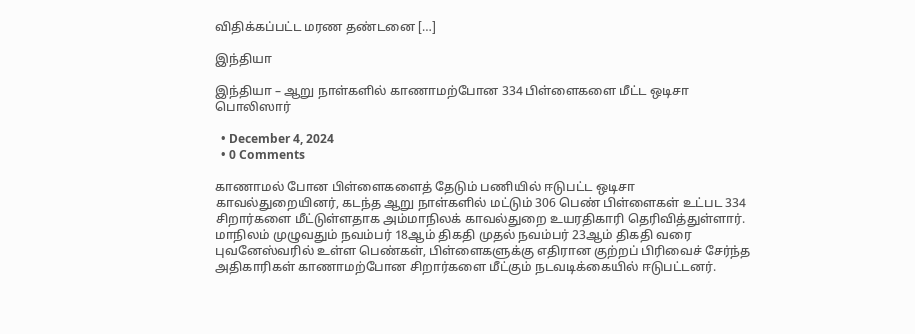விதிக்கப்பட்ட மரண தண்டனை […]

இந்தியா

இந்தியா – ஆறு நாள்களில் காணாமற்போன 334 பிள்ளைகளை மீட்ட ஒடிசா பொலிஸார்

  • December 4, 2024
  • 0 Comments

காணாமல் போன பிள்ளைகளைத் தேடும் பணியில் ஈடுபட்ட ஒடிசா காவல்துறையினர், கடந்த ஆறு நாள்களில் மட்டும் 306 பெண் பிள்ளைகள் உட்பட 334 சிறார்களை மீட்டுள்ளதாக அம்மாநிலக் காவல்துறை உயரதிகாரி தெரிவித்துள்ளார். மாநிலம் முழுவதும் நவம்பர் 18ஆம் திகதி முதல் நவம்பர் 23ஆம் திகதி வரை புவனேஸ்வரில் உள்ள பெண்கள், பிள்ளைகளுக்கு எதிரான குற்றப் பிரிவைச் சேர்ந்த அதிகாரிகள் காணாமற்போன சிறார்களை மீட்கும் நடவடிக்கையில் ஈடுபட்டனர்.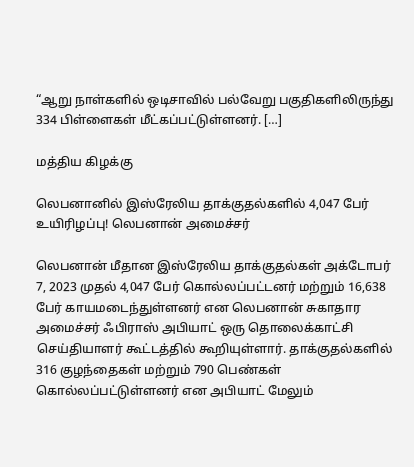“ஆறு நாள்களில் ஒடிசாவில் பல்வேறு பகுதிகளிலிருந்து 334 பிள்ளைகள் மீட்கப்பட்டுள்ளனர். […]

மத்திய கிழக்கு

லெபனானில் இஸ்ரேலிய தாக்குதல்களில் 4,047 பேர் உயிரிழப்பு! லெபனான் அமைச்சர்

லெபனான் மீதான இஸ்ரேலிய தாக்குதல்கள் அக்டோபர் 7, 2023 முதல் 4,047 பேர் கொல்லப்பட்டனர் மற்றும் 16,638 பேர் காயமடைந்துள்ளனர் என லெபனான் சுகாதார அமைச்சர் ஃபிராஸ் அபியாட் ஒரு தொலைக்காட்சி செய்தியாளர் கூட்டத்தில் கூறியுள்ளார். தாக்குதல்களில் 316 குழந்தைகள் மற்றும் 790 பெண்கள் கொல்லப்பட்டுள்ளனர் என அபியாட் மேலும்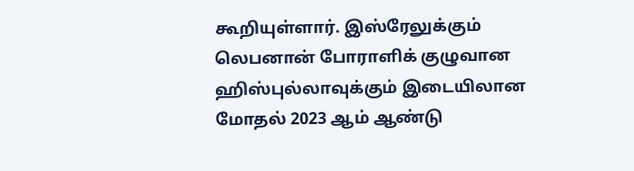கூறியுள்ளார். இஸ்ரேலுக்கும் லெபனான் போராளிக் குழுவான ஹிஸ்புல்லாவுக்கும் இடையிலான மோதல் 2023 ஆம் ஆண்டு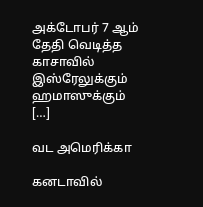அக்டோபர் 7 ஆம் தேதி வெடித்த காசாவில் இஸ்ரேலுக்கும் ஹமாஸுக்கும் […]

வட அமெரிக்கா

கனடாவில்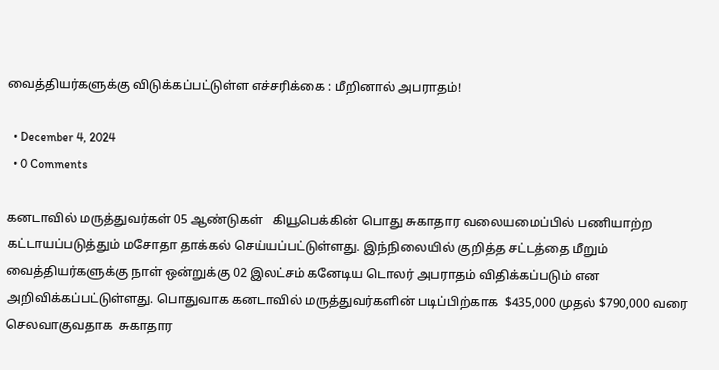வைத்தியர்களுக்கு விடுக்கப்பட்டுள்ள எச்சரிக்கை : மீறினால் அபராதம்!

  • December 4, 2024
  • 0 Comments

கனடாவில் மருத்துவர்கள் 05 ஆண்டுகள்   கியூபெக்கின் பொது சுகாதார வலையமைப்பில் பணியாற்ற கட்டாயப்படுத்தும் மசோதா தாக்கல் செய்யப்பட்டுள்ளது. இந்நிலையில் குறித்த சட்டத்தை மீறும் வைத்தியர்களுக்கு நாள் ஒன்றுக்கு 02 இலட்சம் கனேடிய டொலர் அபராதம் விதிக்கப்படும் என அறிவிக்கப்பட்டுள்ளது. பொதுவாக கனடாவில் மருத்துவர்களின் படிப்பிற்காக  $435,000 முதல் $790,000 வரை செலவாகுவதாக  சுகாதார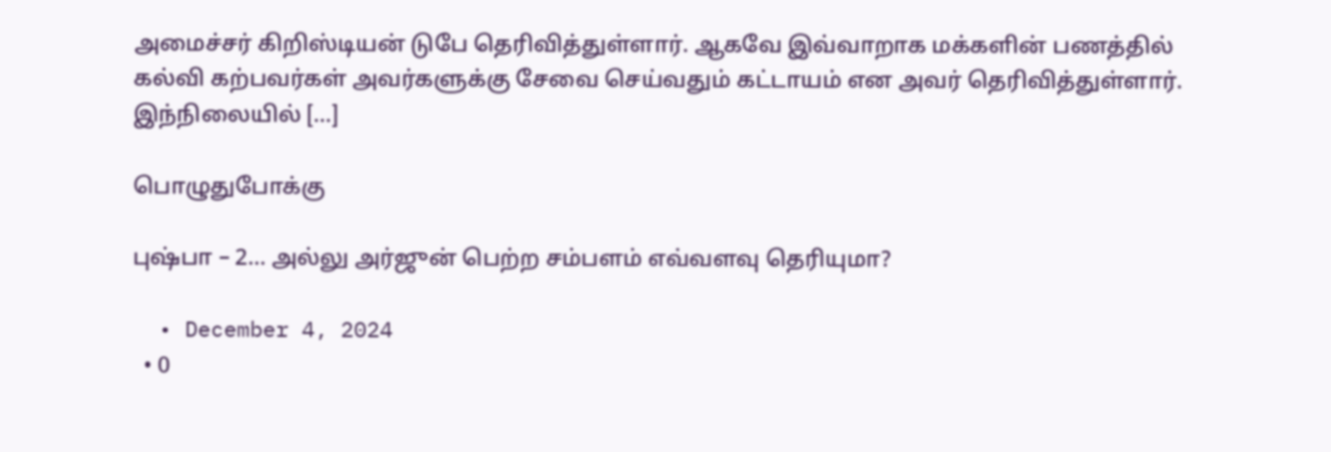அமைச்சர் கிறிஸ்டியன் டுபே தெரிவித்துள்ளார். ஆகவே இவ்வாறாக மக்களின் பணத்தில் கல்வி கற்பவர்கள் அவர்களுக்கு சேவை செய்வதும் கட்டாயம் என அவர் தெரிவித்துள்ளார். இந்நிலையில் […]

பொழுதுபோக்கு

புஷ்பா – 2… அல்லு அர்ஜுன் பெற்ற சம்பளம் எவ்வளவு தெரியுமா?

  • December 4, 2024
  • 0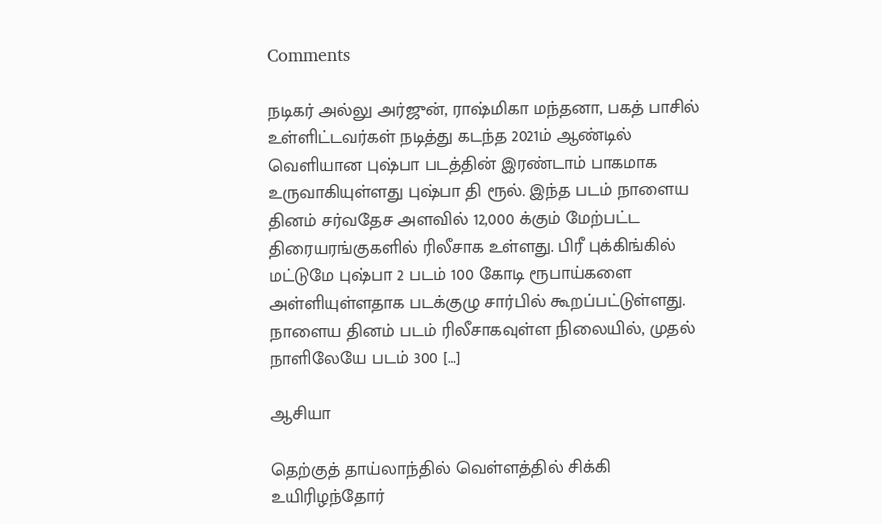Comments

நடிகர் அல்லு அர்ஜுன், ராஷ்மிகா மந்தனா, பகத் பாசில் உள்ளிட்டவர்கள் நடித்து கடந்த 2021ம் ஆண்டில் வெளியான புஷ்பா படத்தின் இரண்டாம் பாகமாக உருவாகியுள்ளது புஷ்பா தி ரூல். இந்த படம் நாளைய தினம் சர்வதேச அளவில் 12,000 க்கும் மேற்பட்ட திரையரங்குகளில் ரிலீசாக உள்ளது. பிரீ புக்கிங்கில் மட்டுமே புஷ்பா 2 படம் 100 கோடி ரூபாய்களை அள்ளியுள்ளதாக படக்குழு சார்பில் கூறப்பட்டுள்ளது. நாளைய தினம் படம் ரிலீசாகவுள்ள நிலையில், முதல் நாளிலேயே படம் 300 […]

ஆசியா

தெற்குத் தாய்லாந்தில் வெள்ளத்தில் சிக்கி உயிரிழந்தோர்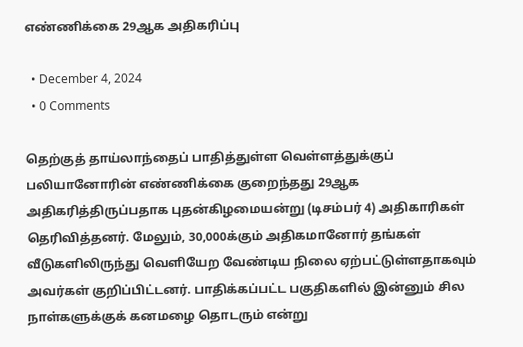எண்ணிக்கை 29ஆக அதிகரிப்பு

  • December 4, 2024
  • 0 Comments

தெற்குத் தாய்லாந்தைப் பாதித்துள்ள வெள்ளத்துக்குப் பலியானோரின் எண்ணிக்கை குறைந்தது 29ஆக அதிகரித்திருப்பதாக புதன்கிழமையன்று (டிசம்பர் 4) அதிகாரிகள் தெரிவித்தனர். மேலும், 30,000க்கும் அதிகமானோர் தங்கள் வீடுகளிலிருந்து வெளியேற வேண்டிய நிலை ஏற்பட்டுள்ளதாகவும் அவர்கள் குறிப்பிட்டனர். பாதிக்கப்பட்ட பகுதிகளில் இன்னும் சில நாள்களுக்குக் கனமழை தொடரும் என்று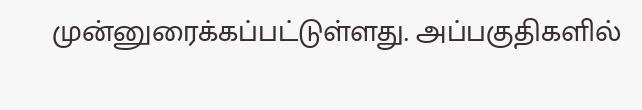முன்னுரைக்கப்பட்டுள்ளது. அப்பகுதிகளில்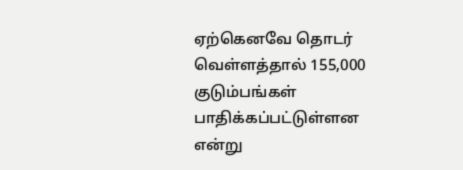ஏற்கெனவே தொடர் வெள்ளத்தால் 155,000 குடும்பங்கள் பாதிக்கப்பட்டுள்ளன என்று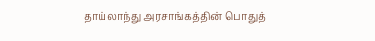தாய்லாந்து அரசாங்கத்தின் பொதுத்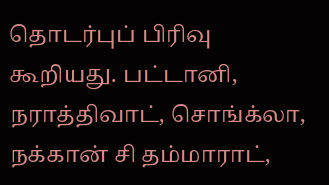தொடர்புப் பிரிவு கூறியது. பட்டானி, நராத்திவாட், சொங்க்லா, நக்கான் சி தம்மாராட்,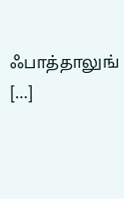ஃபாத்தாலுங் […]